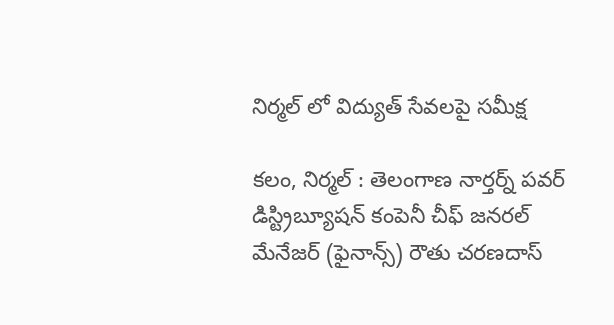నిర్మల్‌ లో విద్యుత్ సేవలపై సమీక్ష

కలం, నిర్మల్‌ : తెలంగాణ నార్తర్న్ పవర్ డిస్ట్రిబ్యూషన్ కంపెనీ చీఫ్ జనరల్ మేనేజర్ (ఫైనాన్స్) రౌతు చరణదాస్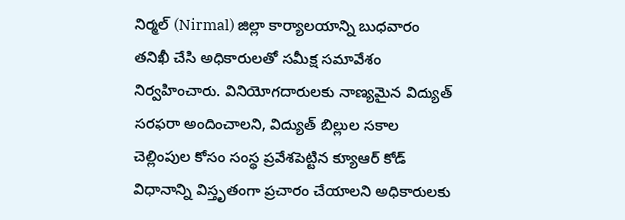నిర్మల్ (Nirmal) జిల్లా కార్యాలయాన్ని బుధవారం తనిఖీ చేసి అధికారులతో సమీక్ష సమావేశం నిర్వహించారు. వినియోగదారులకు నాణ్యమైన విద్యుత్ సరఫరా అందించాలని, విద్యుత్ బిల్లుల సకాల చెల్లింపుల కోసం సంస్థ ప్రవేశపెట్టిన క్యూఆర్ కోడ్ విధానాన్ని విస్తృతంగా ప్రచారం చేయాలని అధికారులకు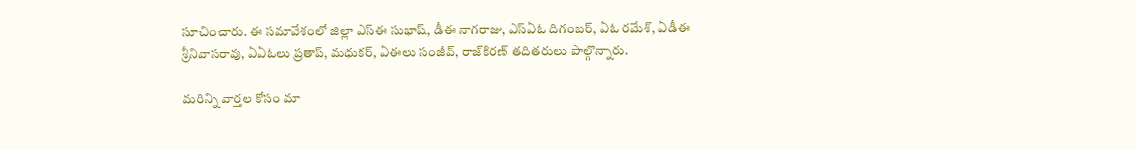సూచించారు. ఈ సమావేశంలో జిల్లా ఎస్‌ఈ సుభాష్, డీఈ నాగరాజు, ఎస్‌ఏఓ దిగంబర్, ఏఓ రమేశ్, ఏడీఈ శ్రీనివాసరావు, ఏఏఓలు ప్రతాప్, మధుకర్, ఏఈలు సంజీవ్, రాజ్‌కిరణ్ తదితరులు పాల్గొన్నారు.

మ‌రిన్ని వార్త‌ల కోసం మా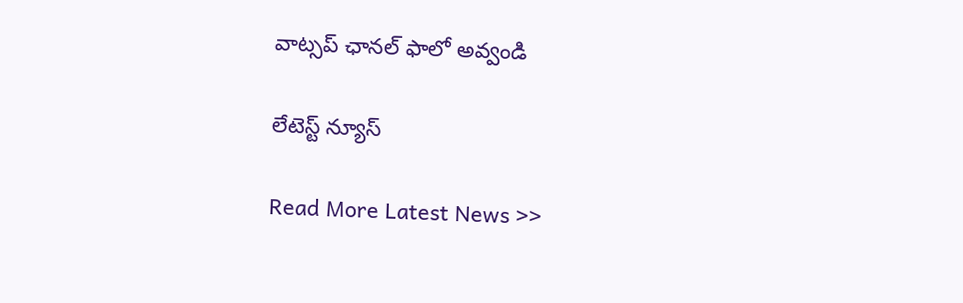వాట్స‌ప్ ఛాన‌ల్ ఫాలో అవ్వండి

లేటెస్ట్ న్యూస్‌

Read More Latest News >>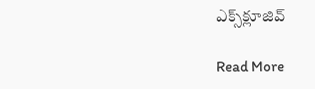ఎక్స్‌క్లూజివ్‌

Read More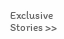Exclusive Stories >>